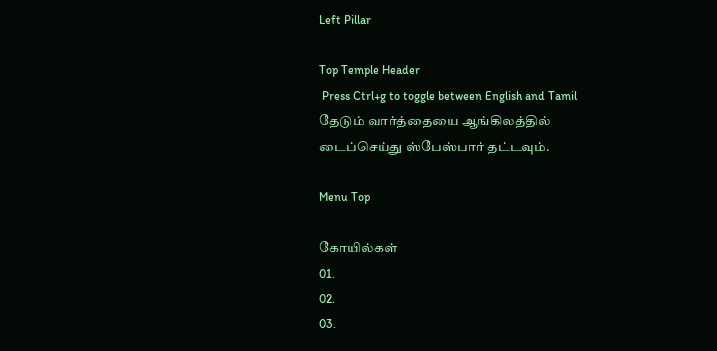Left Pillar

Top Temple Header
 Press Ctrl+g to toggle between English and Tamil
தேடும் வார்த்தையை ஆங்கிலத்தில் டைப்செய்து ஸ்பேஸ்பார் தட்டவும்.

Menu Top

கோயில்கள்
01.
02.
03.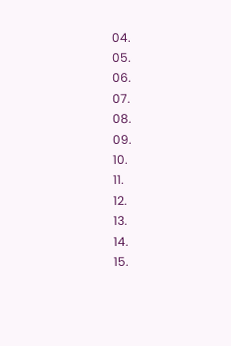04.
05.
06.
07.
08.
09.
10.
11.
12.
13.
14.
15.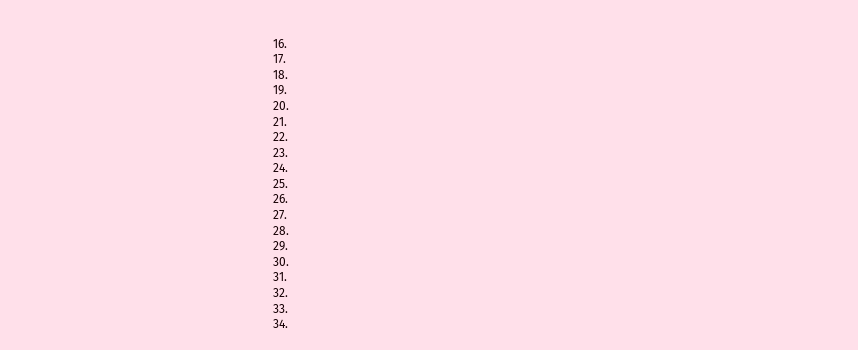16.
17.
18.
19.
20.
21.
22.
23.
24.
25.
26.
27.
28.
29.
30.
31.
32.
33.
34.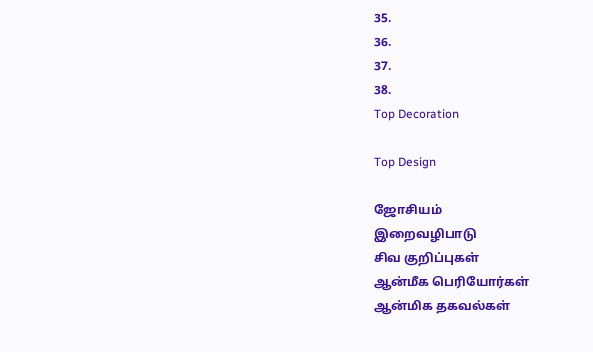35.
36.
37.
38.
Top Decoration

Top Design

ஜோசியம்
இறைவழிபாடு
சிவ குறிப்புகள்
ஆன்மீக பெரியோர்கள்
ஆன்மிக தகவல்கள்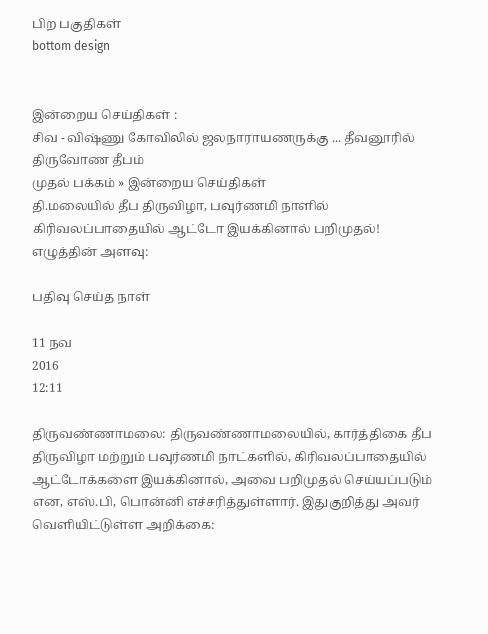பிற பகுதிகள்
bottom design


இன்றைய செய்திகள் :
சிவ - விஷ்ணு கோவிலில் ஜலநாராயணருக்கு ... தீவனூரில் திருவோண தீபம்
முதல் பக்கம் » இன்றைய செய்திகள்
தி.மலையில் தீப திருவிழா, பவுர்ணமி நாளில் கிரிவலப்பாதையில் ஆட்டோ இயக்கினால் பறிமுதல்!
எழுத்தின் அளவு:

பதிவு செய்த நாள்

11 நவ
2016
12:11

திருவண்ணாமலை: திருவண்ணாமலையில், கார்த்திகை தீப திருவிழா மற்றும் பவுர்ணமி நாட்களில், கிரிவலப்பாதையில் ஆட்டோக்களை இயக்கினால், அவை பறிமுதல் செய்யப்படும் என, எஸ்.பி, பொன்னி எச்சரித்துள்ளார். இதுகுறித்து அவர் வெளியிட்டுள்ள அறிக்கை: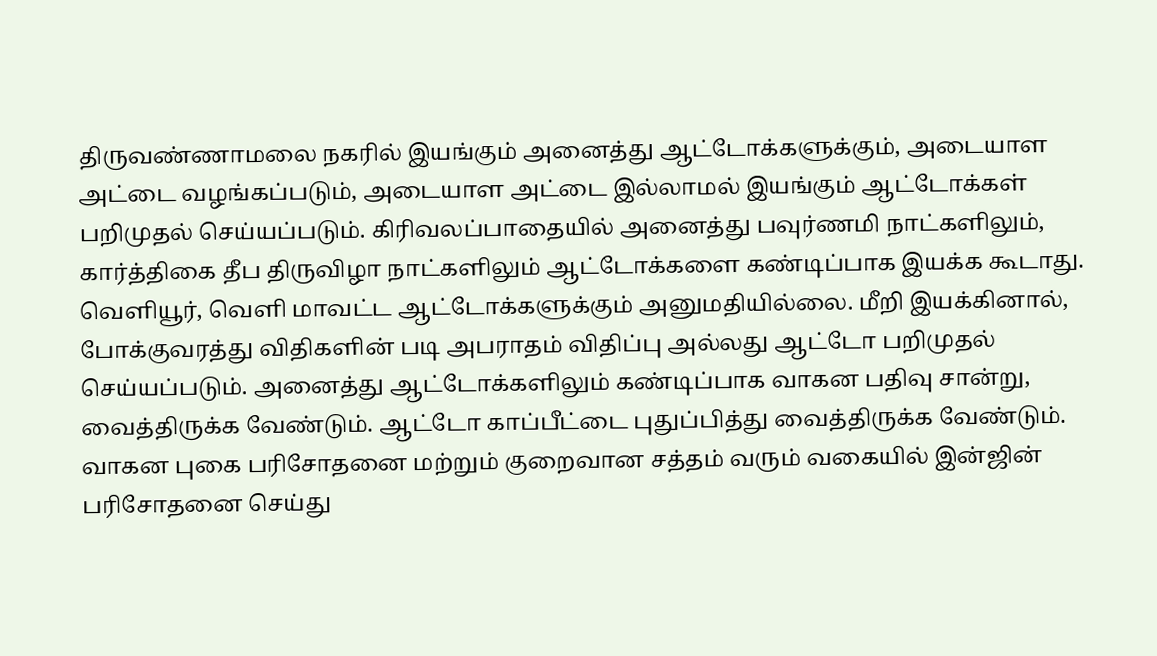திருவண்ணாமலை நகரில் இயங்கும் அனைத்து ஆட்டோக்களுக்கும், அடையாள அட்டை வழங்கப்படும், அடையாள அட்டை இல்லாமல் இயங்கும் ஆட்டோக்கள் பறிமுதல் செய்யப்படும். கிரிவலப்பாதையில் அனைத்து பவுர்ணமி நாட்களிலும், கார்த்திகை தீப திருவிழா நாட்களிலும் ஆட்டோக்களை கண்டிப்பாக இயக்க கூடாது. வெளியூர், வெளி மாவட்ட ஆட்டோக்களுக்கும் அனுமதியில்லை. மீறி இயக்கினால், போக்குவரத்து விதிகளின் படி அபராதம் விதிப்பு அல்லது ஆட்டோ பறிமுதல் செய்யப்படும். அனைத்து ஆட்டோக்களிலும் கண்டிப்பாக வாகன பதிவு சான்று, வைத்திருக்க வேண்டும். ஆட்டோ காப்பீட்டை புதுப்பித்து வைத்திருக்க வேண்டும். வாகன புகை பரிசோதனை மற்றும் குறைவான சத்தம் வரும் வகையில் இன்ஜின் பரிசோதனை செய்து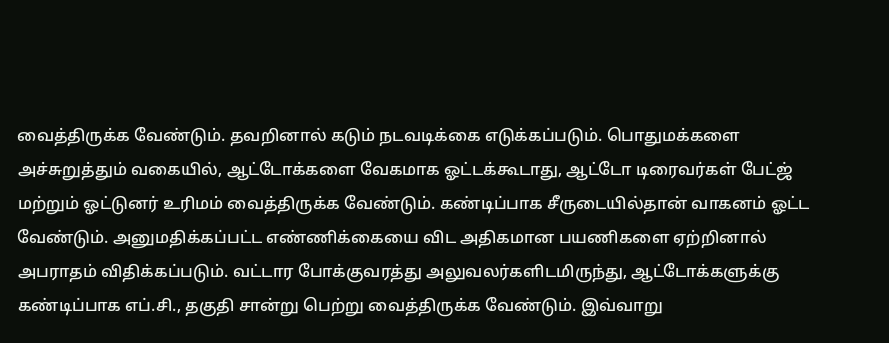வைத்திருக்க வேண்டும். தவறினால் கடும் நடவடிக்கை எடுக்கப்படும். பொதுமக்களை அச்சுறுத்தும் வகையில், ஆட்டோக்களை வேகமாக ஓட்டக்கூடாது, ஆட்டோ டிரைவர்கள் பேட்ஜ் மற்றும் ஓட்டுனர் உரிமம் வைத்திருக்க வேண்டும். கண்டிப்பாக சீருடையில்தான் வாகனம் ஓட்ட வேண்டும். அனுமதிக்கப்பட்ட எண்ணிக்கையை விட அதிகமான பயணிகளை ஏற்றினால் அபராதம் விதிக்கப்படும். வட்டார போக்குவரத்து அலுவலர்களிடமிருந்து, ஆட்டோக்களுக்கு கண்டிப்பாக எப்.சி., தகுதி சான்று பெற்று வைத்திருக்க வேண்டும். இவ்வாறு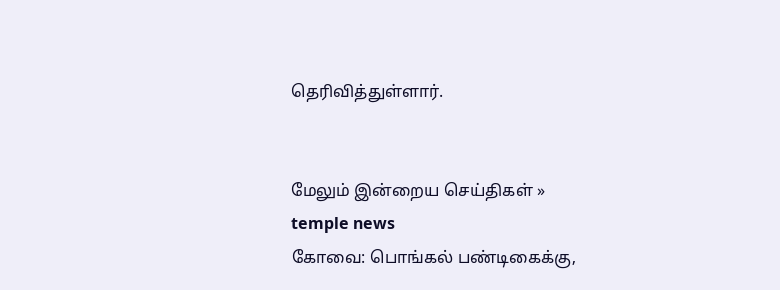தெரிவித்துள்ளார்.


மேலும் இன்றைய செய்திகள் »
temple news
கோவை: பொங்கல் பண்டிகைக்கு,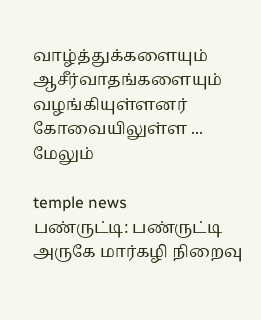வாழ்த்துக்களையும் ஆசீர்வாதங்களையும் வழங்கியுள்ளனர் கோவையிலுள்ள ... மேலும்

temple news
பண்ருட்டி: பண்ருட்டி அருகே மார்கழி நிறைவு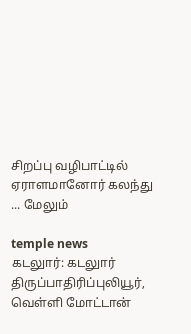சிறப்பு வழிபாட்டில் ஏராளமானோர் கலந்து ... மேலும்

temple news
கடலுார்: கடலுார் திருப்பாதிரிப்புலியூர், வெள்ளி மோட்டான்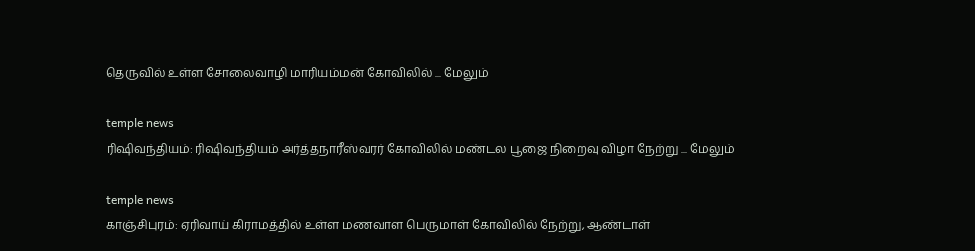தெருவில் உள்ள சோலைவாழி மாரியம்மன் கோவிலில் ... மேலும்

temple news
ரிஷிவந்தியம்: ரிஷிவந்தியம் அர்த்தநாரீஸ்வரர் கோவிலில் மண்டல பூஜை நிறைவு விழா நேற்று ... மேலும்

temple news
காஞ்சிபுரம்: ஏரிவாய் கிராமத்தில் உள்ள மணவாள பெருமாள் கோவிலில் நேற்று, ஆண்டாள்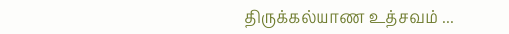திருக்கல்யாண உத்சவம் ...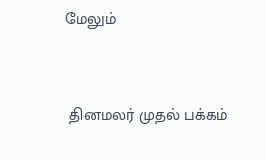மேலும்


 தினமலர் முதல் பக்கம்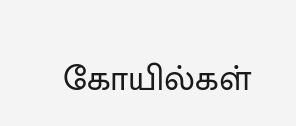கோயில்கள்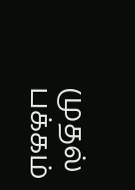முதல் பக்கம்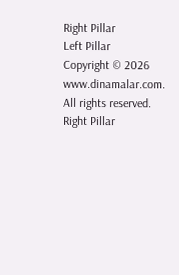Right Pillar
Left Pillar
Copyright © 2026 www.dinamalar.com. All rights reserved.
Right Pillar